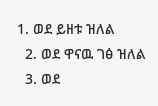1. ወደ ይዘቱ ዝለል
  2. ወደ ዋናዉ ገፅ ዝለል
  3. ወደ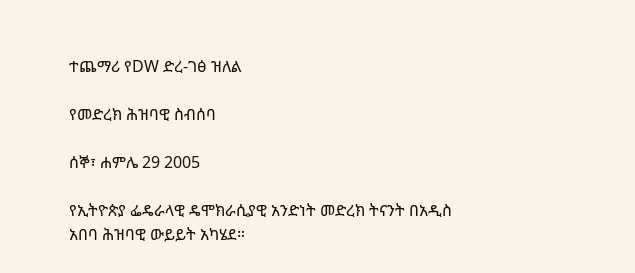ተጨማሪ የDW ድረ-ገፅ ዝለል

የመድረክ ሕዝባዊ ስብሰባ

ሰኞ፣ ሐምሌ 29 2005

የኢትዮጵያ ፌዴራላዊ ዴሞክራሲያዊ አንድነት መድረክ ትናንት በአዲስ አበባ ሕዝባዊ ውይይት አካሄደ።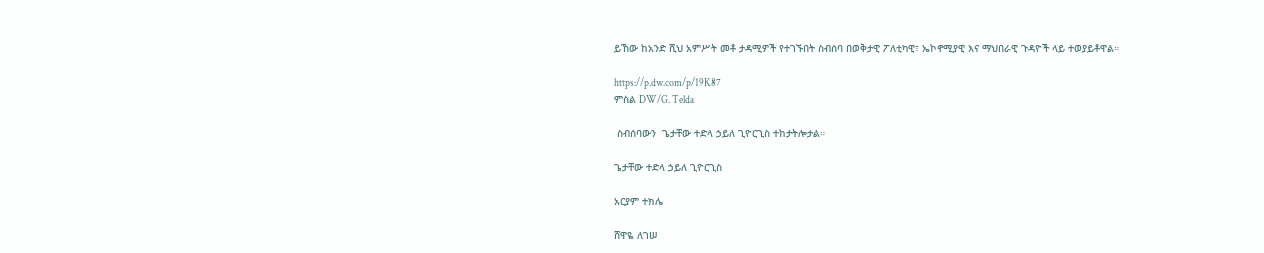ይኸው ከአንድ ሺህ አምሥት መቶ ታዳሚዎች የተገኙበት ስብሰባ በወቅታዊ ፖለቲካዊ፣ ኤኮኖሚያዊ እና ማህበራዊ ጉዳዮች ላይ ተወያይቶዋል።

https://p.dw.com/p/19K87
ምስል DW/G. Telda

 ስብሰባውን  ጌታቸው ተድላ ኃይለ ጊዮርጊስ ተከታትሎታል።

ጌታቸው ተድላ ኃይለ ጊዮርጊስ

አርያም ተክሌ

ሸዋዬ ለገሠ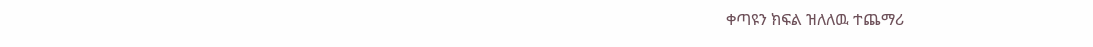ቀጣዩን ክፍል ዝለለዉ ተጨማሪ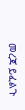መረጃ ይፈልጉ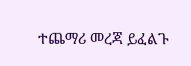ተጨማሪ መረጃ ይፈልጉ